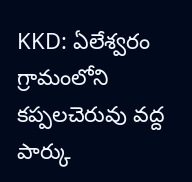KKD: ఏలేశ్వరం గ్రామంలోని కప్పలచెరువు వద్ద పార్కు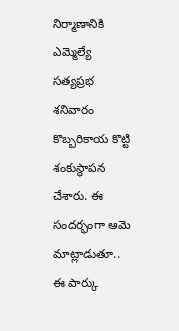నిర్మాణానికి ఎమ్మెల్యే సత్యప్రభ శనివారం కొబ్బరికాయ కొట్టి శంకుస్థాపన చేశారు. ఈ సందర్భంగా ఆమె మాట్లాడుతూ.. ఈ పార్కు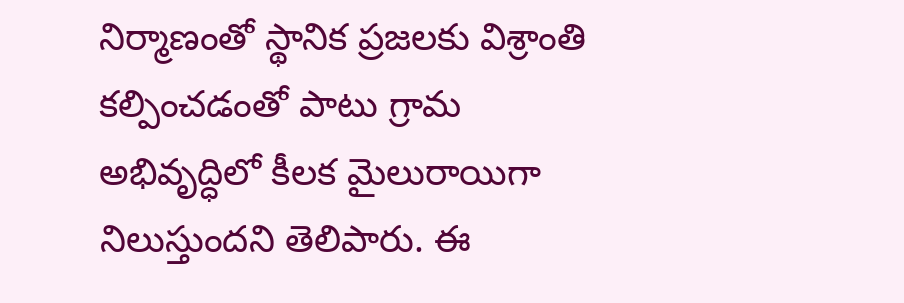నిర్మాణంతో స్థానిక ప్రజలకు విశ్రాంతి కల్పించడంతో పాటు గ్రామ అభివృద్ధిలో కీలక మైలురాయిగా నిలుస్తుందని తెలిపారు. ఈ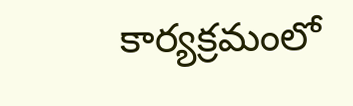కార్యక్రమంలో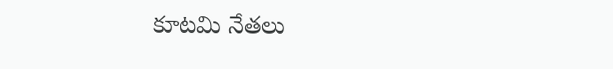కూటమి నేతలు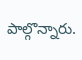పాల్గొన్నారు.